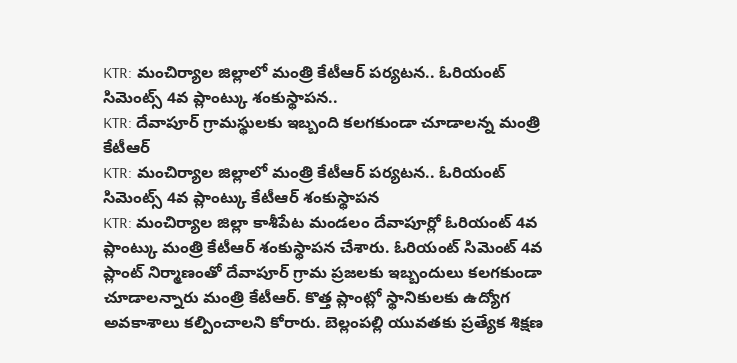KTR: మంచిర్యాల జిల్లాలో మంత్రి కేటీఆర్ పర్యటన.. ఓరియంట్ సిమెంట్స్ 4వ ప్లాంట్కు శంకుస్థాపన..
KTR: దేవాపూర్ గ్రామస్థులకు ఇబ్బంది కలగకుండా చూడాలన్న మంత్రి కేటీఆర్
KTR: మంచిర్యాల జిల్లాలో మంత్రి కేటీఆర్ పర్యటన.. ఓరియంట్ సిమెంట్స్ 4వ ప్లాంట్కు కేటీఆర్ శంకుస్థాపన
KTR: మంచిర్యాల జిల్లా కాశీపేట మండలం దేవాపూర్లో ఓరియంట్ 4వ ప్లాంట్కు మంత్రి కేటీఆర్ శంకుస్థాపన చేశారు. ఓరియంట్ సిమెంట్ 4వ ప్లాంట్ నిర్మాణంతో దేవాపూర్ గ్రామ ప్రజలకు ఇబ్బందులు కలగకుండా చూడాలన్నారు మంత్రి కేటీఆర్. కొత్త ప్లాంట్లో స్థానికులకు ఉద్యోగ అవకాశాలు కల్పించాలని కోరారు. బెల్లంపల్లి యువతకు ప్రత్యేక శిక్షణ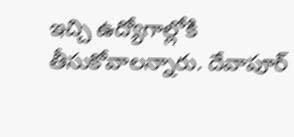ఇచ్చి ఉద్యోగాల్లోకి తీసుకోవాలన్నారు. దేవాపూర్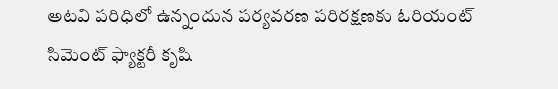అటవి పరిధిలో ఉన్నందున పర్యవరణ పరిరక్షణకు ఓరియంట్ సిమెంట్ ఫ్యాక్టరీ కృషి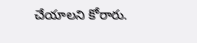చేయాలని కోరారు.